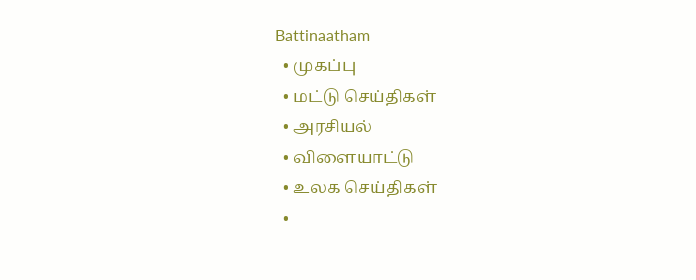Battinaatham
  • முகப்பு
  • மட்டு செய்திகள்
  • அரசியல்
  • விளையாட்டு
  • உலக செய்திகள்
  •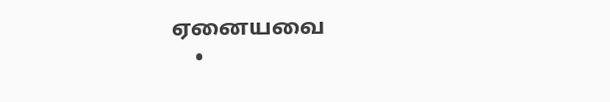ஏனையவை
    •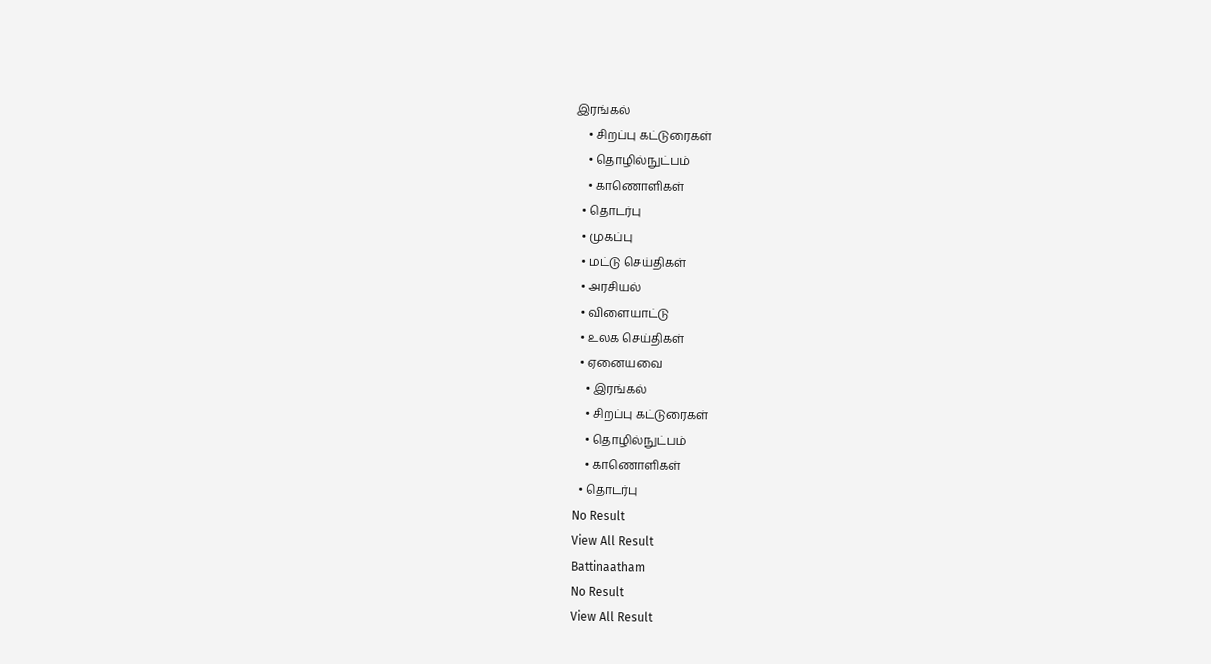இரங்கல்
    • சிறப்பு கட்டுரைகள்
    • தொழில்நுட்பம்
    • காணொளிகள்
  • தொடர்பு
  • முகப்பு
  • மட்டு செய்திகள்
  • அரசியல்
  • விளையாட்டு
  • உலக செய்திகள்
  • ஏனையவை
    • இரங்கல்
    • சிறப்பு கட்டுரைகள்
    • தொழில்நுட்பம்
    • காணொளிகள்
  • தொடர்பு
No Result
View All Result
Battinaatham
No Result
View All Result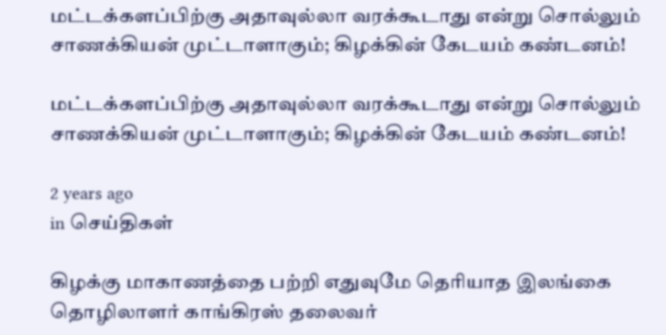மட்டக்களப்பிற்கு அதாவுல்லா வரக்கூடாது என்று சொல்லும் சாணக்கியன் முட்டாளாகும்; கிழக்கின் கேடயம் கண்டனம்!

மட்டக்களப்பிற்கு அதாவுல்லா வரக்கூடாது என்று சொல்லும் சாணக்கியன் முட்டாளாகும்; கிழக்கின் கேடயம் கண்டனம்!

2 years ago
in செய்திகள்

கிழக்கு மாகாணத்தை பற்றி எதுவுமே தெரியாத இலங்கை தொழிலாளர் காங்கிரஸ் தலைவர்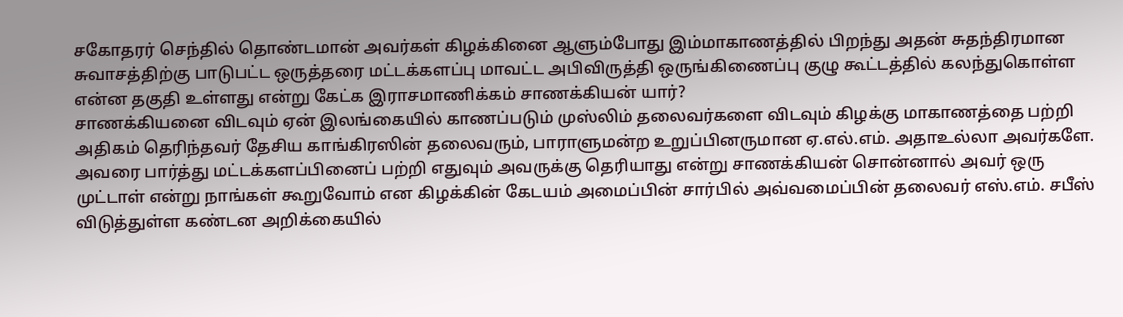சகோதரர் செந்தில் தொண்டமான் அவர்கள் கிழக்கினை ஆளும்போது இம்மாகாணத்தில் பிறந்து அதன் சுதந்திரமான சுவாசத்திற்கு பாடுபட்ட ஒருத்தரை மட்டக்களப்பு மாவட்ட அபிவிருத்தி ஒருங்கிணைப்பு குழு கூட்டத்தில் கலந்துகொள்ள என்ன தகுதி உள்ளது என்று கேட்க இராசமாணிக்கம் சாணக்கியன் யார்?
சாணக்கியனை விடவும் ஏன் இலங்கையில் காணப்படும் முஸ்லிம் தலைவர்களை விடவும் கிழக்கு மாகாணத்தை பற்றி அதிகம் தெரிந்தவர் தேசிய காங்கிரஸின் தலைவரும், பாராளுமன்ற உறுப்பினருமான ஏ.எல்.எம். அதாஉல்லா அவர்களே. அவரை பார்த்து மட்டக்களப்பினைப் பற்றி எதுவும் அவருக்கு தெரியாது என்று சாணக்கியன் சொன்னால் அவர் ஒரு முட்டாள் என்று நாங்கள் கூறுவோம் என கிழக்கின் கேடயம் அமைப்பின் சார்பில் அவ்வமைப்பின் தலைவர் எஸ்.எம். சபீஸ் விடுத்துள்ள கண்டன அறிக்கையில்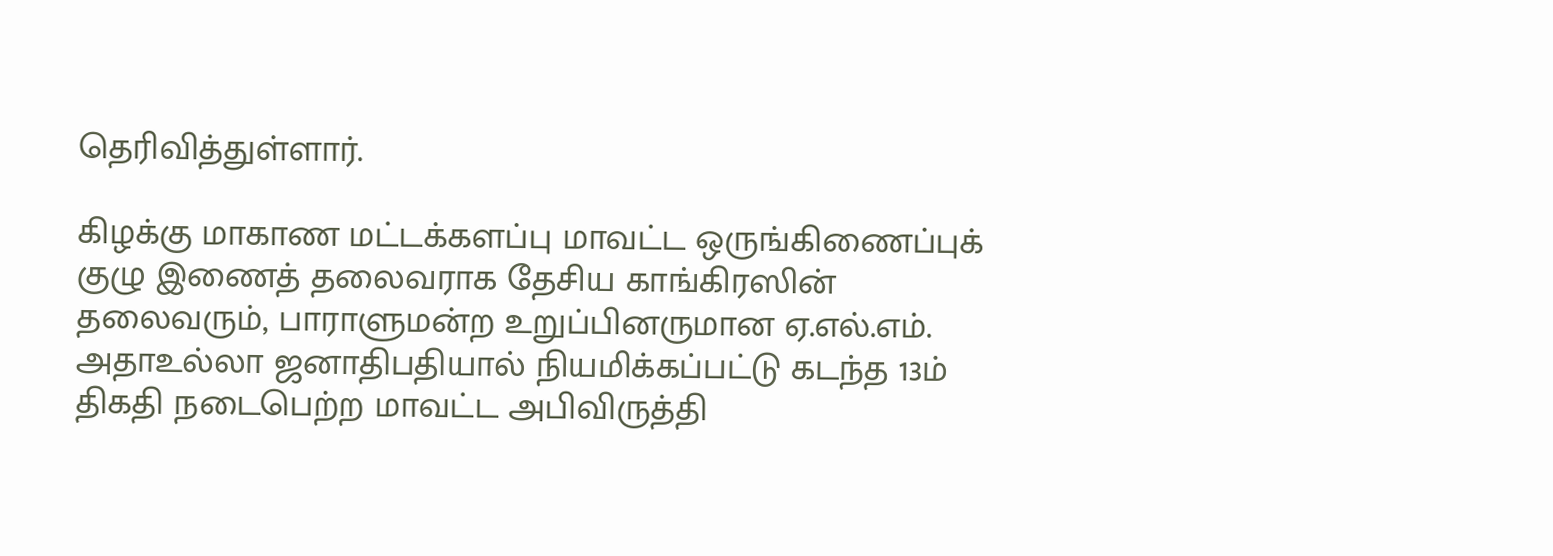தெரிவித்துள்ளார்.

கிழக்கு மாகாண மட்டக்களப்பு மாவட்ட ஒருங்கிணைப்புக் குழு இணைத் தலைவராக தேசிய காங்கிரஸின் தலைவரும், பாராளுமன்ற உறுப்பினருமான ஏ.எல்.எம். அதாஉல்லா ஜனாதிபதியால் நியமிக்கப்பட்டு கடந்த 13ம் திகதி நடைபெற்ற மாவட்ட அபிவிருத்தி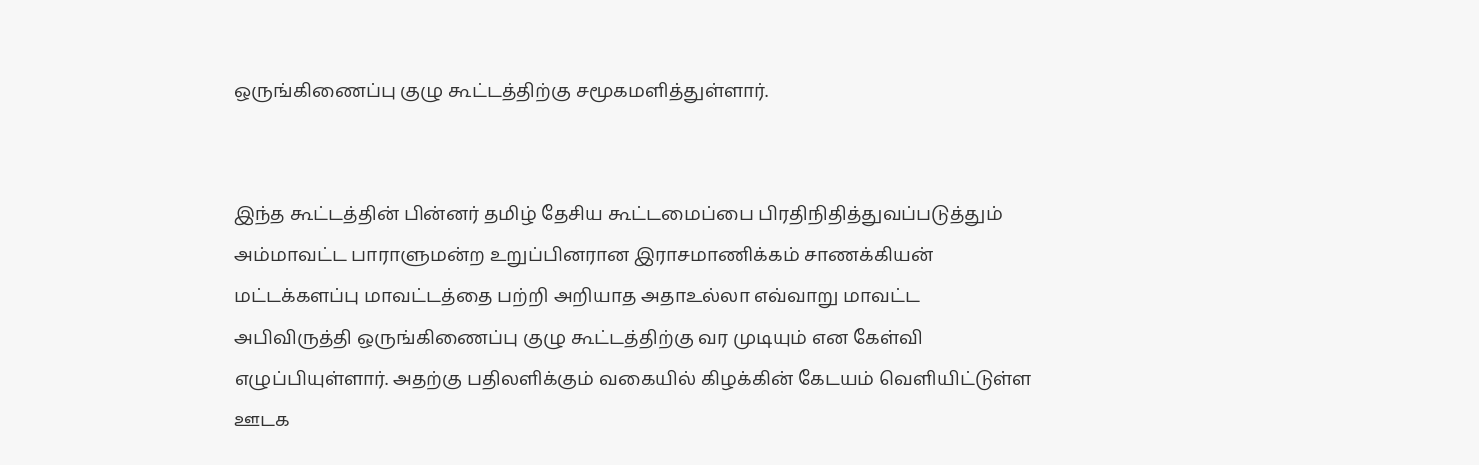ஒருங்கிணைப்பு குழு கூட்டத்திற்கு சமூகமளித்துள்ளார்.


இந்த கூட்டத்தின் பின்னர் தமிழ் தேசிய கூட்டமைப்பை பிரதிநிதித்துவப்படுத்தும் அம்மாவட்ட பாராளுமன்ற உறுப்பினரான இராசமாணிக்கம் சாணக்கியன் மட்டக்களப்பு மாவட்டத்தை பற்றி அறியாத அதாஉல்லா எவ்வாறு மாவட்ட அபிவிருத்தி ஒருங்கிணைப்பு குழு கூட்டத்திற்கு வர முடியும் என கேள்வி எழுப்பியுள்ளார். அதற்கு பதிலளிக்கும் வகையில் கிழக்கின் கேடயம் வெளியிட்டுள்ள ஊடக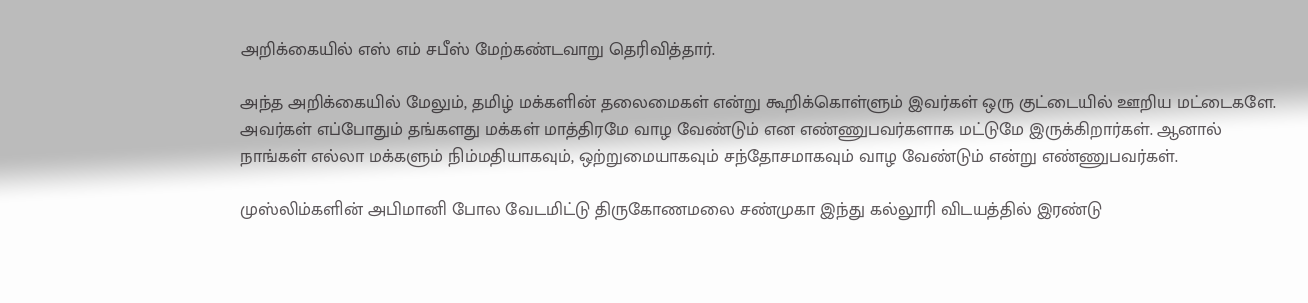அறிக்கையில் எஸ் எம் சபீஸ் மேற்கண்டவாறு தெரிவித்தார்.

அந்த அறிக்கையில் மேலும், தமிழ் மக்களின் தலைமைகள் என்று கூறிக்கொள்ளும் இவர்கள் ஒரு குட்டையில் ஊறிய மட்டைகளே. அவர்கள் எப்போதும் தங்களது மக்கள் மாத்திரமே வாழ வேண்டும் என எண்ணுபவர்களாக மட்டுமே இருக்கிறார்கள். ஆனால் நாங்கள் எல்லா மக்களும் நிம்மதியாகவும், ஒற்றுமையாகவும் சந்தோசமாகவும் வாழ வேண்டும் என்று எண்ணுபவர்கள்.

முஸ்லிம்களின் அபிமானி போல வேடமிட்டு திருகோணமலை சண்முகா இந்து கல்லூரி விடயத்தில் இரண்டு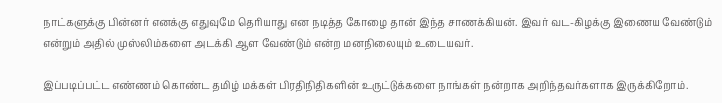நாட்களுக்கு பின்னர் எனக்கு எதுவுமே தெரியாது என நடித்த கோழை தான் இந்த சாணக்கியன். இவர் வட-கிழக்கு இணைய வேண்டும் என்றும் அதில் முஸ்லிம்களை அடக்கி ஆள வேண்டும் என்ற மனநிலையும் உடையவர்.

இப்படிப்பட்ட எண்ணம் கொண்ட தமிழ் மக்கள் பிரதிநிதிகளின் உருட்டுக்களை நாங்கள் நன்றாக அறிந்தவர்களாக இருக்கிறோம்.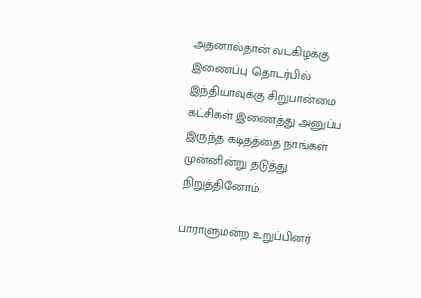அதனால்தான் வடகிழக்கு இணைப்பு தொடர்பில் இந்தியாவுக்கு சிறுபான்மை கட்சிகள் இணைத்து அனுப்ப இருந்த கடிதத்தை நாங்கள் முன்னின்று தடுத்து நிறுத்தினோம்.

பாராளுமன்ற உறுப்பினர்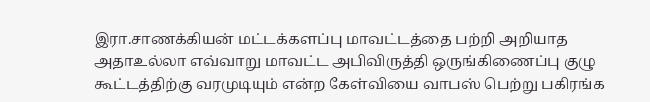இரா.சாணக்கியன் மட்டக்களப்பு மாவட்டத்தை பற்றி அறியாத அதாஉல்லா எவ்வாறு மாவட்ட அபிவிருத்தி ஒருங்கிணைப்பு குழு கூட்டத்திற்கு வரமுடியும் என்ற கேள்வியை வாபஸ் பெற்று பகிரங்க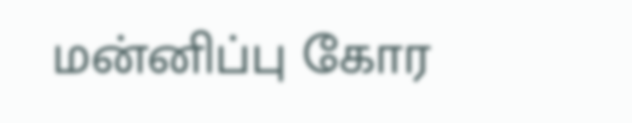மன்னிப்பு கோர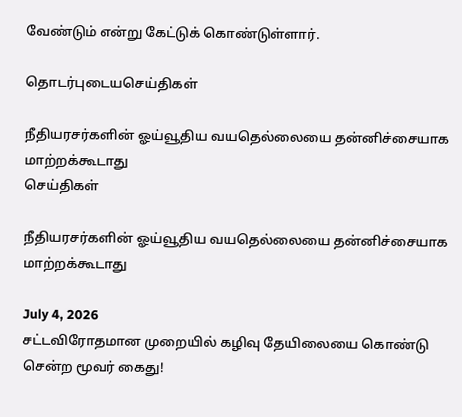வேண்டும் என்று கேட்டுக் கொண்டுள்ளார்.

தொடர்புடையசெய்திகள்

நீதியரசர்களின் ஓய்வூதிய வயதெல்லையை தன்னிச்சையாக மாற்றக்கூடாது
செய்திகள்

நீதியரசர்களின் ஓய்வூதிய வயதெல்லையை தன்னிச்சையாக மாற்றக்கூடாது

July 4, 2026
சட்டவிரோதமான முறையில் கழிவு தேயிலையை கொண்டு சென்ற மூவர் கைது!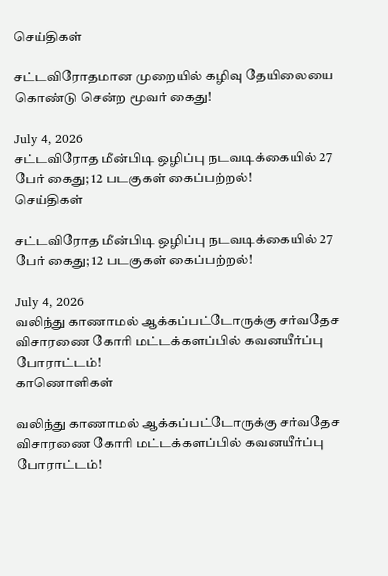செய்திகள்

சட்டவிரோதமான முறையில் கழிவு தேயிலையை கொண்டு சென்ற மூவர் கைது!

July 4, 2026
சட்டவிரோத மீன்பிடி ஒழிப்பு நடவடிக்கையில் 27 பேர் கைது; 12 படகுகள் கைப்பற்றல்!
செய்திகள்

சட்டவிரோத மீன்பிடி ஒழிப்பு நடவடிக்கையில் 27 பேர் கைது; 12 படகுகள் கைப்பற்றல்!

July 4, 2026
வலிந்து காணாமல் ஆக்கப்பட்டோருக்கு சர்வதேச விசாரணை கோரி மட்டக்களப்பில் கவனயீர்ப்பு போராட்டம்!
காணொளிகள்

வலிந்து காணாமல் ஆக்கப்பட்டோருக்கு சர்வதேச விசாரணை கோரி மட்டக்களப்பில் கவனயீர்ப்பு போராட்டம்!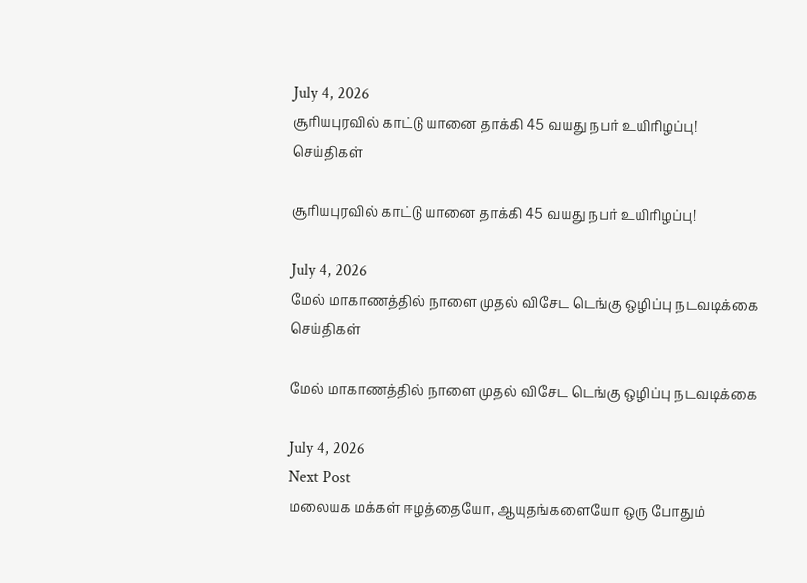July 4, 2026
சூரியபுரவில் காட்டு யானை தாக்கி 45 வயது நபர் உயிரிழப்பு!
செய்திகள்

சூரியபுரவில் காட்டு யானை தாக்கி 45 வயது நபர் உயிரிழப்பு!

July 4, 2026
மேல் மாகாணத்தில் நாளை முதல் விசேட டெங்கு ஒழிப்பு நடவடிக்கை
செய்திகள்

மேல் மாகாணத்தில் நாளை முதல் விசேட டெங்கு ஒழிப்பு நடவடிக்கை

July 4, 2026
Next Post
மலையக மக்கள் ஈழத்தையோ, ஆயுதங்களையோ ஒரு போதும்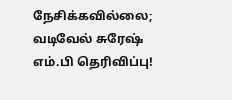நேசிக்கவில்லை; வடிவேல் சுரேஷ் எம்.பி தெரிவிப்பு!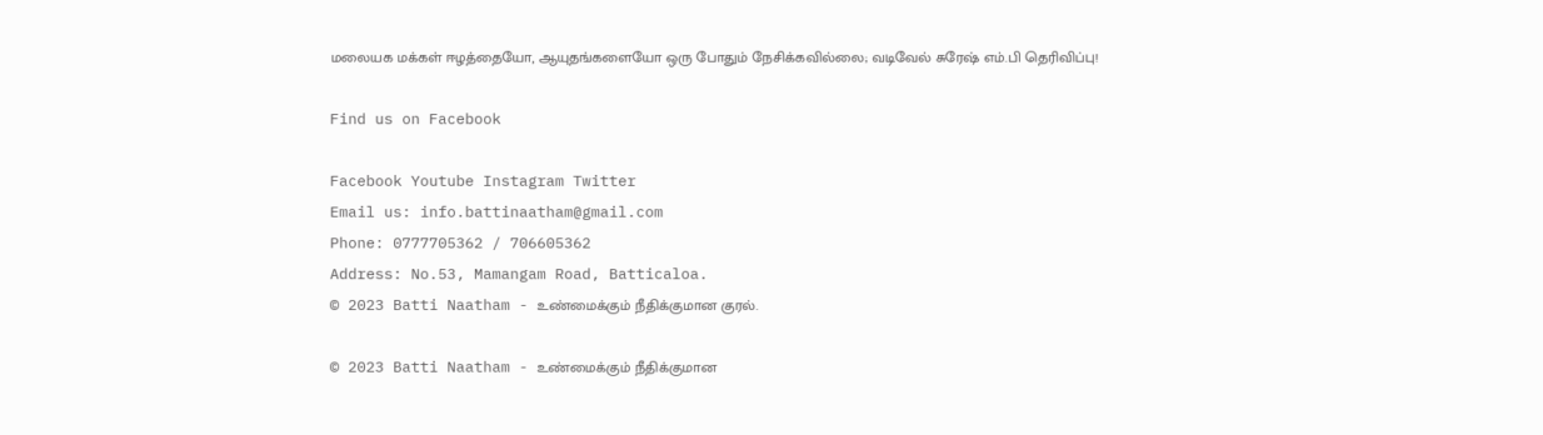மலையக மக்கள் ஈழத்தையோ, ஆயுதங்களையோ ஒரு போதும் நேசிக்கவில்லை; வடிவேல் சுரேஷ் எம்.பி தெரிவிப்பு!

Find us on Facebook

Facebook Youtube Instagram Twitter
Email us: info.battinaatham@gmail.com
Phone: 0777705362 / 706605362
Address: No.53, Mamangam Road, Batticaloa.
© 2023 Batti Naatham - உண்மைக்கும் நீதிக்குமான குரல்.

© 2023 Batti Naatham - உண்மைக்கும் நீதிக்குமான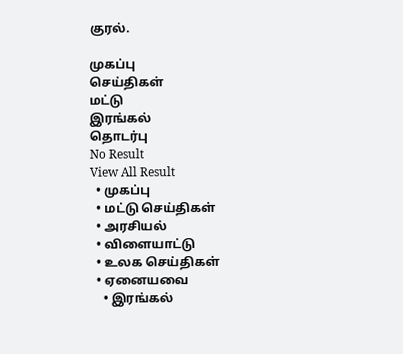குரல்.

முகப்பு
செய்திகள்
மட்டு
இரங்கல்
தொடர்பு
No Result
View All Result
  • முகப்பு
  • மட்டு செய்திகள்
  • அரசியல்
  • விளையாட்டு
  • உலக செய்திகள்
  • ஏனையவை
    • இரங்கல்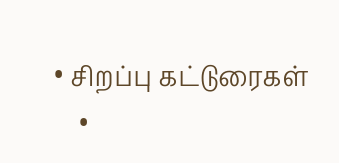• சிறப்பு கட்டுரைகள்
    •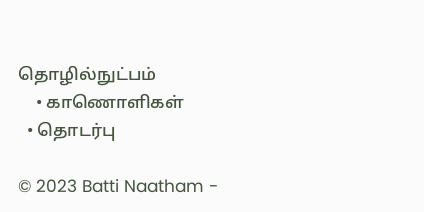தொழில்நுட்பம்
    • காணொளிகள்
  • தொடர்பு

© 2023 Batti Naatham -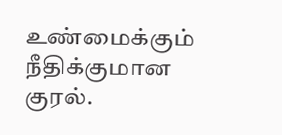உண்மைக்கும் நீதிக்குமான குரல்.